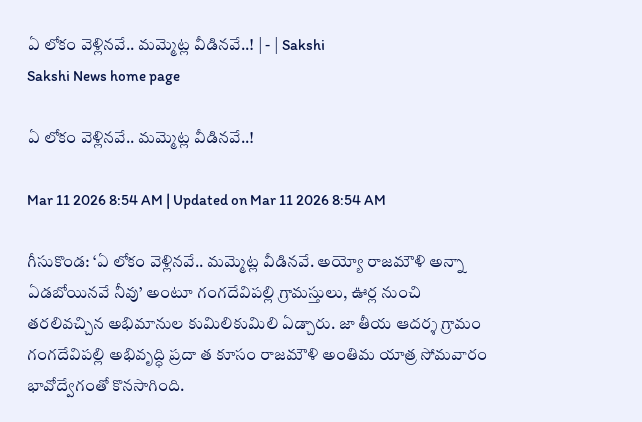ఏ లోకం వెళ్లినవే.. మమ్మెట్ల వీడినవే..! | - | Sakshi
Sakshi News home page

ఏ లోకం వెళ్లినవే.. మమ్మెట్ల వీడినవే..!

Mar 11 2026 8:54 AM | Updated on Mar 11 2026 8:54 AM

గీసుకొండ: ‘ఏ లోకం వెళ్లినవే.. మమ్మెట్ల వీడినవే. అయ్యో రాజమౌళి అన్నా ఏడబోయినవే నీవు’ అంటూ గంగదేవిపల్లి గ్రామస్తులు, ఊర్ల నుంచి తరలివచ్చిన అభిమానుల కుమిలికుమిలి ఏడ్చారు. జా తీయ ఆదర్శ గ్రామం గంగదేవిపల్లి అభివృద్ధి ప్రదా త కూసం రాజమౌళి అంతిమ యాత్ర సోమవారం భావోద్వేగంతో కొనసాగింది.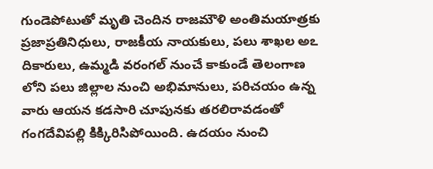గుండెపోటుతో మృతి చెందిన రాజమౌళి అంతిమయాత్రకు ప్రజాప్రతినిధులు, రాజకీయ నాయకులు, పలు శాఖల అఽ దికారులు, ఉమ్మడి వరంగల్‌ నుంచే కాకుండే తెలంగాణ లోని పలు జిల్లాల నుంచి అభిమానులు, పరిచయం ఉన్న వారు ఆయన కడసారి చూపునకు తరలిరావడంతో గంగదేవిపల్లి కిక్కిరిసిపోయింది. ఉదయం నుంచి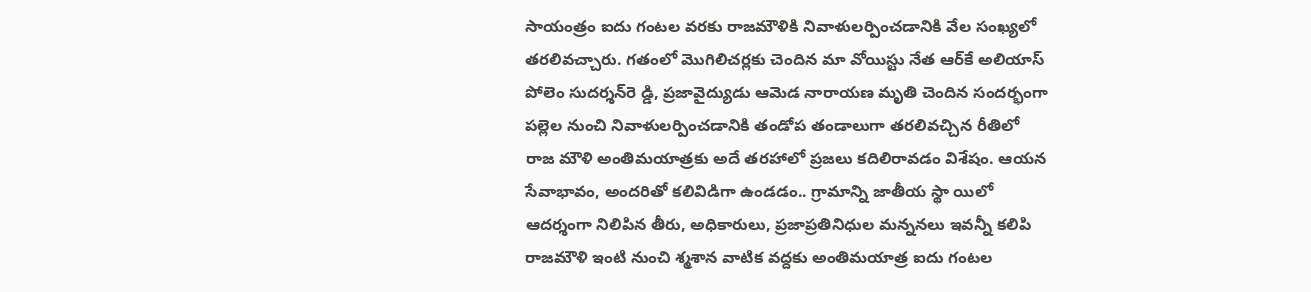సాయంత్రం ఐదు గంటల వరకు రాజమౌళికి నివాళులర్పించడానికి వేల సంఖ్యలో తరలివచ్చారు. గతంలో మొగిలిచర్లకు చెందిన మా వోయిస్టు నేత ఆర్‌కే అలియాస్‌ పోలెం సుదర్శన్‌రె డ్డి, ప్రజావైద్యుడు ఆమెడ నారాయణ మృతి చెందిన సందర్భంగా పల్లెల నుంచి నివాళులర్పించడానికి తండోప తండాలుగా తరలివచ్చిన రీతిలో రాజ మౌళి అంతిమయాత్రకు అదే తరహాలో ప్రజలు కదిలిరావడం విశేషం. ఆయన సేవాభావం, అందరితో కలివిడిగా ఉండడం.. గ్రామాన్ని జాతీయ స్థా యిలో ఆదర్శంగా నిలిపిన తీరు, అధికారులు, ప్రజాప్రతినిధుల మన్ననలు ఇవన్నీ కలిపి రాజమౌళి ఇంటి నుంచి శ్మశాన వాటిక వద్దకు అంతిమయాత్ర ఐదు గంటల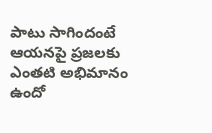పాటు సాగిందంటే ఆయనపై ప్రజలకు ఎంతటి అభిమానం ఉందో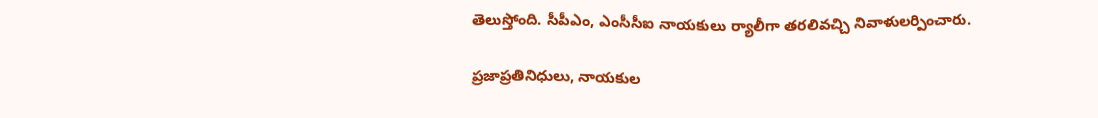తెలుస్తోంది. సీపీఎం, ఎంసీసీఐ నాయకులు ర్యాలీగా తరలివచ్చి నివాళులర్పించారు.

ప్రజాప్రతినిధులు, నాయకుల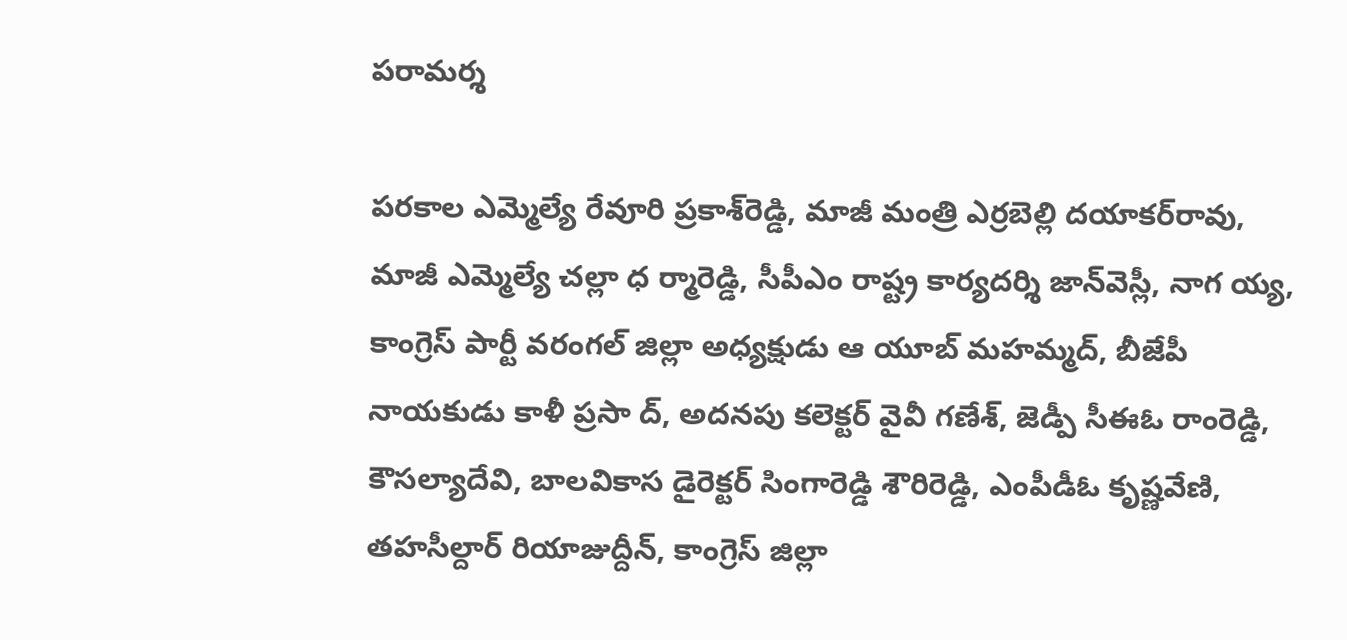పరామర్శ

పరకాల ఎమ్మెల్యే రేవూరి ప్రకాశ్‌రెడ్డి, మాజీ మంత్రి ఎర్రబెల్లి దయాకర్‌రావు, మాజీ ఎమ్మెల్యే చల్లా ధ ర్మారెడ్డి, సీపీఎం రాష్ట్ర కార్యదర్శి జాన్‌వెస్లీ, నాగ య్య, కాంగ్రెస్‌ పార్టీ వరంగల్‌ జిల్లా అధ్యక్షుడు ఆ యూబ్‌ మహమ్మద్‌, బీజేపీ నాయకుడు కాళీ ప్రసా ద్‌, అదనపు కలెక్టర్‌ వైవీ గణేశ్‌, జెడ్పీ సీఈఓ రాంరెడ్డి, కౌసల్యాదేవి, బాలవికాస డైరెక్టర్‌ సింగారెడ్డి శౌరిరెడ్డి, ఎంపీడీఓ కృష్ణవేణి, తహసీల్దార్‌ రియాజుద్దీన్‌, కాంగ్రెస్‌ జిల్లా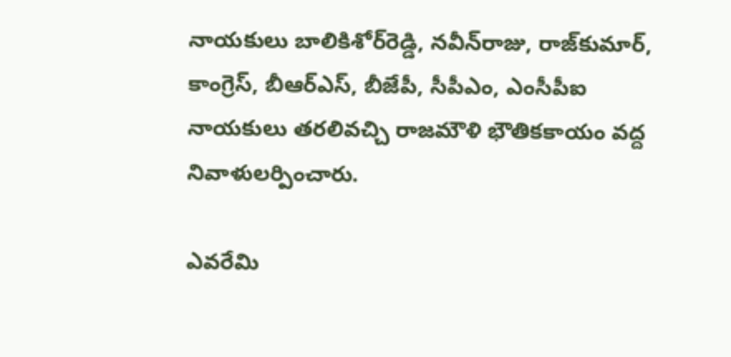నాయకులు బాలికిశోర్‌రెడ్డి, నవీన్‌రాజు, రాజ్‌కుమార్‌, కాంగ్రెస్‌, బీఆర్‌ఎస్‌, బీజేపీ, సీపీఎం, ఎంసీపీఐ నాయకులు తరలివచ్చి రాజమౌళి భౌతికకాయం వద్ద నివాళులర్పించారు.

ఎవరేమి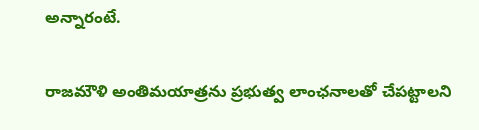అన్నారంటే.

రాజమౌళి అంతిమయాత్రను ప్రభుత్వ లాంఛనాలతో చేపట్టాలని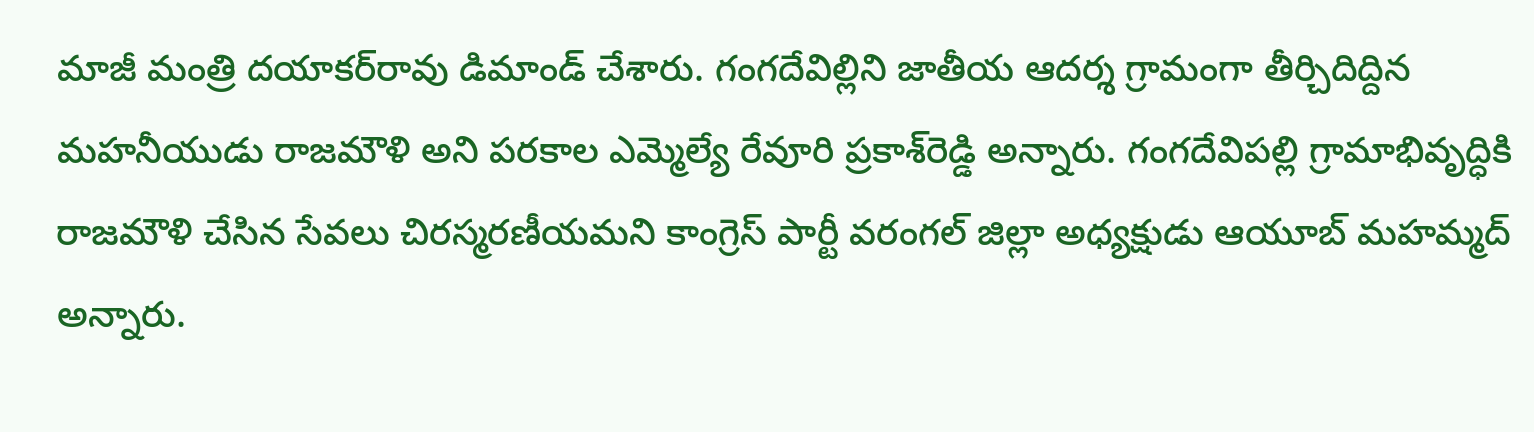మాజీ మంత్రి దయాకర్‌రావు డిమాండ్‌ చేశారు. గంగదేవిల్లిని జాతీయ ఆదర్శ గ్రామంగా తీర్చిదిద్దిన మహనీయుడు రాజమౌళి అని పరకాల ఎమ్మెల్యే రేవూరి ప్రకాశ్‌రెడ్డి అన్నారు. గంగదేవిపల్లి గ్రామాభివృద్ధికి రాజమౌళి చేసిన సేవలు చిరస్మరణీయమని కాంగ్రెస్‌ పార్టీ వరంగల్‌ జిల్లా అధ్యక్షుడు ఆయూబ్‌ మహమ్మద్‌ అన్నారు.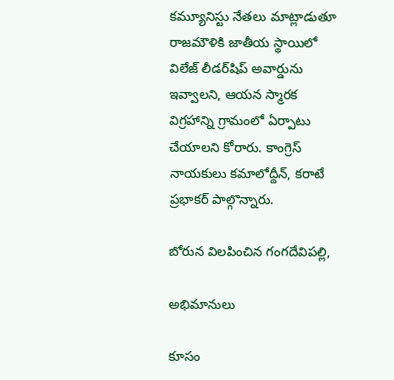కమ్యూనిస్టు నేతలు మాట్లాడుతూ రాజమౌళికి జాతీయ స్థాయిలో విలేజ్‌ లీడర్‌షిప్‌ అవార్డును ఇవ్వాలని, ఆయన స్మారక విగ్రహాన్ని గ్రామంలో ఏర్పాటు చేయాలని కోరారు. కాంగ్రెస్‌ నాయకులు కమాలోద్దీన్‌, కరాటే ప్రభాకర్‌ పాల్గొన్నారు.

బోరున విలపించిన గంగదేవిపల్లి,

అభిమానులు

కూసం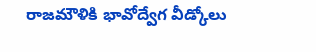రాజమౌళికి భావోద్వేగ వీడ్కోలు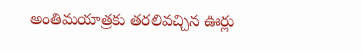అంతిమయాత్రకు తరలివచ్చిన ఊర్లు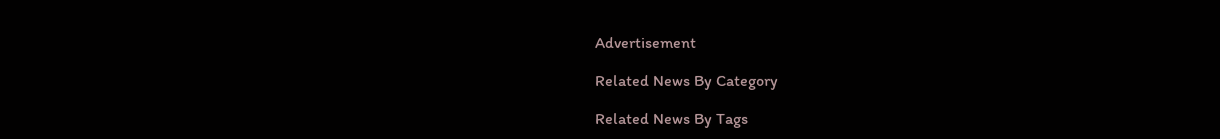Advertisement

Related News By Category

Related News By Tags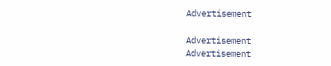Advertisement

Advertisement
Advertisement